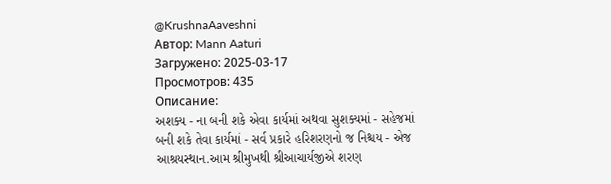@KrushnaAaveshni
Автор: Mann Aaturi
Загружено: 2025-03-17
Просмотров: 435
Описание:
અશક્ય - ના બની શકે એવા કાર્યમાં અથવા સુશક્યમાં - સહેજમાં બની શકે તેવા કાર્યમાં - સર્વ પ્રકારે હરિશરણનો જ નિશ્ચય - એજ આશ્રયસ્થાન.આમ શ્રીમુખથી શ્રીઆચાર્યજીએ શરણ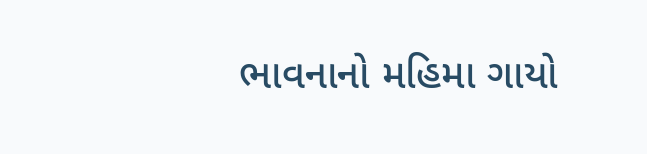ભાવનાનો મહિમા ગાયો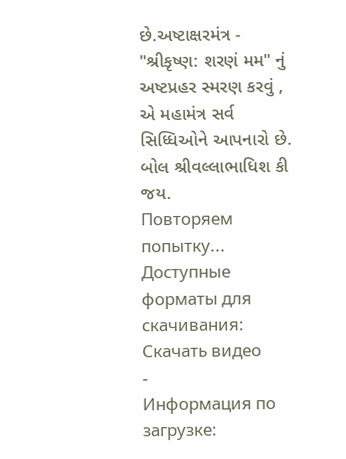છે.અષ્ટાક્ષરમંત્ર - "શ્રીકૃષ્ણ: શરણં મમ" નું અષ્ટપ્રહર સ્મરણ કરવું , એ મહામંત્ર સર્વ સિધ્ધિઓને આપનારો છે.
બોલ શ્રીવલ્લાભાધિશ કી જય.
Повторяем попытку...
Доступные форматы для скачивания:
Скачать видео
-
Информация по загрузке: